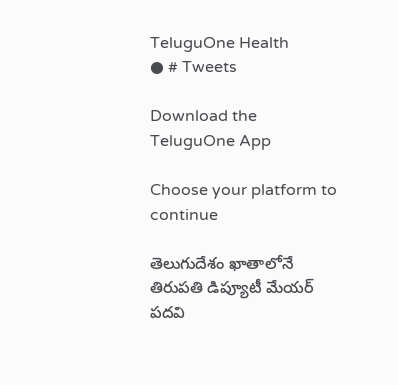TeluguOne Health
● # Tweets

Download the TeluguOne App

Choose your platform to continue

తెలుగుదేశం ఖాతాలోనే తిరుపతి డిప్యూటీ మేయర్ పదవి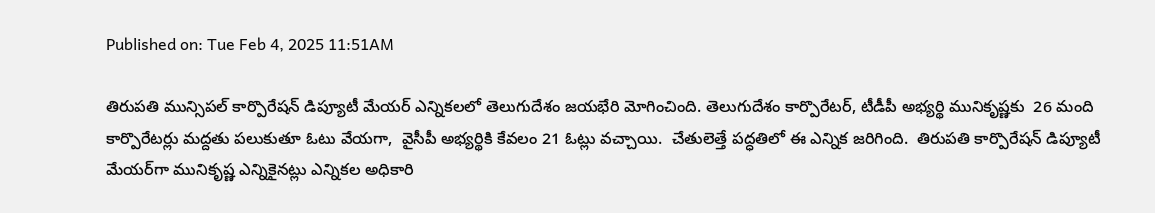Published on: Tue Feb 4, 2025 11:51AM

తిరుపతి మున్సిపల్ కార్పొరేషన్ డిప్యూటీ మేయర్ ఎన్నికలలో తెలుగుదేశం జయభేరి మోగించింది. తెలుగుదేశం కార్పొరేటర్, టీడీపీ అభ్యర్థి మునికృష్ణకు  26 మంది కార్పొరేటర్లు మద్దతు పలుకుతూ ఓటు వేయగా,  వైసీపీ అభ్యర్థికి కేవలం 21 ఓట్లు వచ్చాయి.  చేతులెత్తే పద్ధతిలో ఈ ఎన్నిక జరిగింది.  తిరుపతి కార్పొరేషన్ డిప్యూటీ మేయర్‌గా మునికృష్ణ ఎన్నికైనట్లు ఎన్నికల అధికారి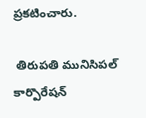ప్రకటించారు.

 తిరుపతి మునిసిపల్ కార్పొరేషన్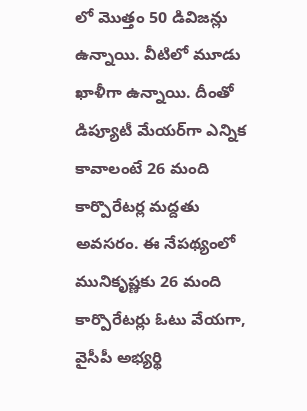లో మొత్తం 50 డివిజన్లు ఉన్నాయి. వీటిలో మూడు ఖాళీగా ఉన్నాయి. దీంతో డిప్యూటీ మేయర్‌గా ఎన్నిక కావాలంటే 26 మంది కార్పొరేటర్ల మద్దతు అవసరం. ఈ నేపథ్యంలో  మునికృష్ణకు 26 మంది కార్పొరేటర్లు ఓటు వేయగా, వైసీపీ అభ్యర్థి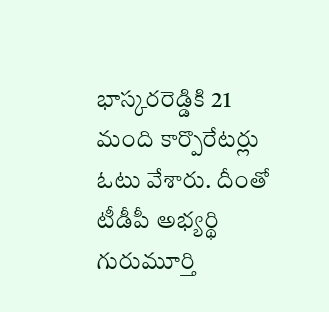భాస్కరరెడ్డికి 21 మంది కార్పొరేటర్లు ఓటు వేశారు. దీంతో టీడీపీ అభ్యర్థి గురుమూర్తి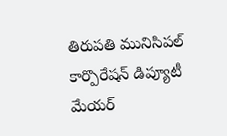తిరుపతి మునిసిపల్ కార్పొరేషన్ డిప్యూటీ మేయర్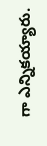గా ఎన్నికయ్యారు.